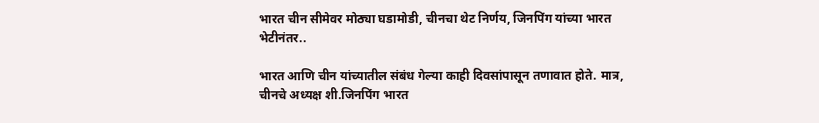भारत चीन सीमेवर मोठ्या घडामोडी, चीनचा थेट निर्णय, जिनपिंग यांच्या भारत भेटीनंतर..

भारत आणि चीन यांच्यातील संबंध गेल्या काही दिवसांपासून तणावात होते. मात्र, चीनचे अध्यक्ष शी.जिनपिंग भारत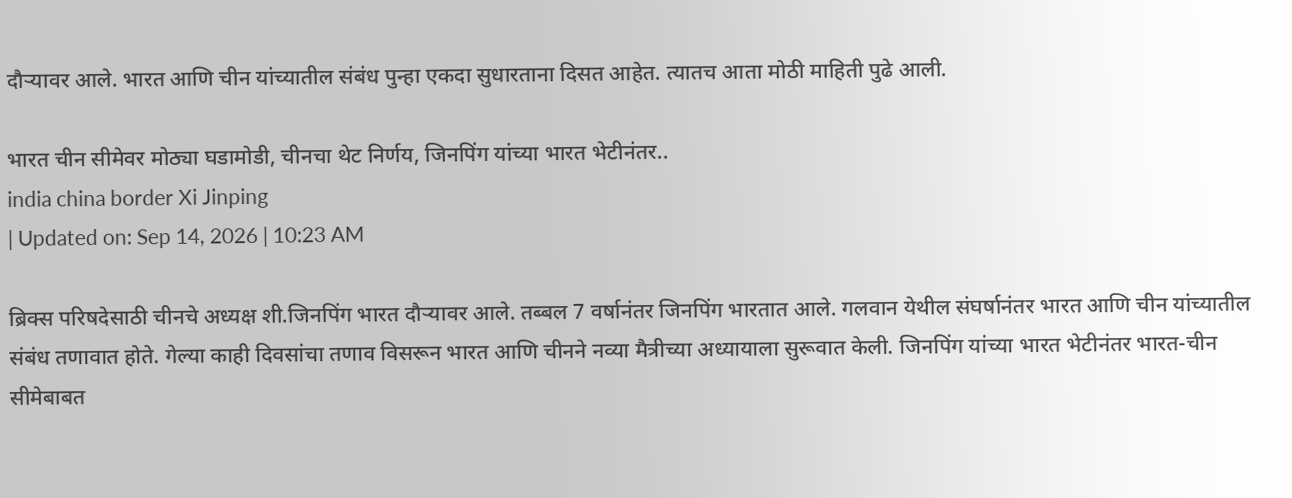दौऱ्यावर आले. भारत आणि चीन यांच्यातील संबंध पुन्हा एकदा सुधारताना दिसत आहेत. त्यातच आता मोठी माहिती पुढे आली.

भारत चीन सीमेवर मोठ्या घडामोडी, चीनचा थेट निर्णय, जिनपिंग यांच्या भारत भेटीनंतर..
india china border Xi Jinping
| Updated on: Sep 14, 2026 | 10:23 AM

ब्रिक्स परिषदेसाठी चीनचे अध्यक्ष शी.जिनपिंग भारत दौऱ्यावर आले. तब्बल 7 वर्षानंतर जिनपिंग भारतात आले. गलवान येथील संघर्षानंतर भारत आणि चीन यांच्यातील संबंध तणावात होते. गेल्या काही दिवसांचा तणाव विसरून भारत आणि चीनने नव्या मैत्रीच्या अध्यायाला सुरूवात केली. जिनपिंग यांच्या भारत भेटीनंतर भारत-चीन सीमेबाबत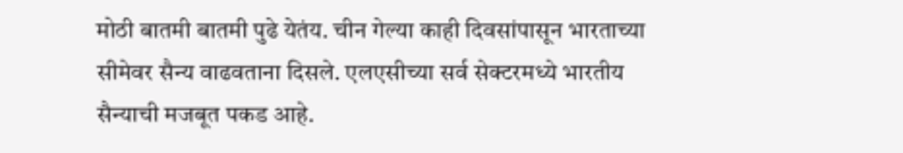मोठी बातमी बातमी पुढे येतंय. चीन गेल्या काही दिवसांपासून भारताच्या सीमेवर सैन्य वाढवताना दिसले. एलएसीच्या सर्व सेक्टरमध्ये भारतीय सैन्याची मजबूत पकड आहे.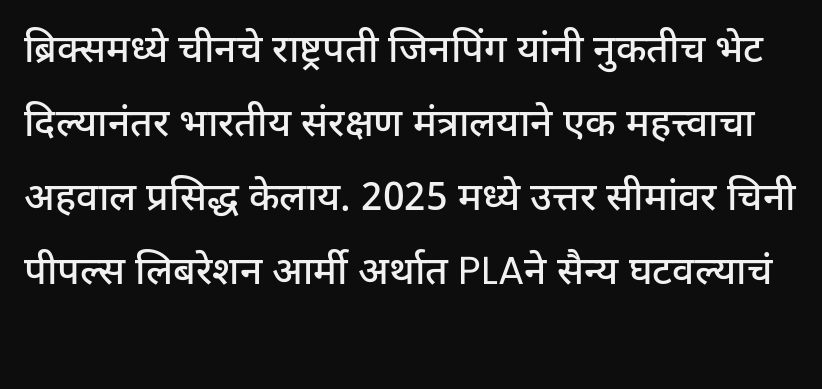ब्रिक्समध्ये चीनचे राष्ट्रपती जिनपिंग यांनी नुकतीच भेट दिल्यानंतर भारतीय संरक्षण मंत्रालयाने एक महत्त्वाचा अहवाल प्रसिद्ध केलाय. 2025 मध्ये उत्तर सीमांवर चिनी पीपल्स लिबरेशन आर्मी अर्थात PLAने सैन्य घटवल्याचं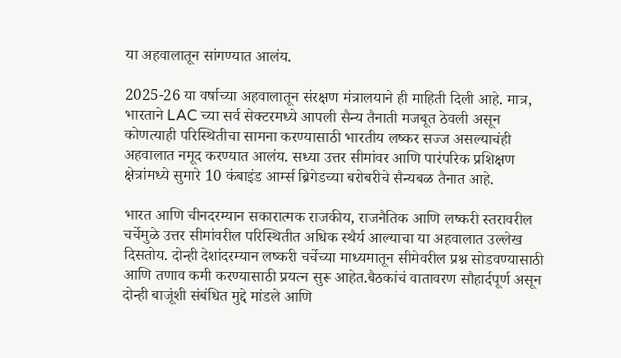या अहवालातून सांगण्यात आलंय.

2025-26 या वर्षाच्या अहवालातून संरक्षण मंत्रालयाने ही माहिती दिली आहे. मात्र, भारताने LAC च्या सर्व सेक्टरमध्ये आपली सैन्य तैनाती मजबूत ठेवली असून कोणत्याही परिस्थितीचा सामना करण्यासाठी भारतीय लष्कर सज्ज असल्याचंही अहवालात नमूद करण्यात आलंय. सध्या उत्तर सीमांवर आणि पारंपरिक प्रशिक्षण क्षेत्रांमध्ये सुमारे 10 कंबाइंड आर्म्स ब्रिगेडच्या बरोबरीचे सैन्यबळ तैनात आहे.

भारत आणि चीनदरम्यान सकारात्मक राजकीय, राजनैतिक आणि लष्करी स्तरावरील चर्चेमुळे उत्तर सीमांवरील परिस्थितीत अधिक स्थैर्य आल्याचा या अहवालात उल्लेख दिसतोय. दोन्ही देशांदरम्यान लष्करी चर्चेच्या माध्यमातून सीमेवरील प्रश्न सोडवण्यासाठी आणि तणाव कमी करण्यासाठी प्रयत्न सुरू आहेत.बैठकांचं वातावरण सौहार्दपूर्ण असून दोन्ही बाजूंशी संबंधित मुद्दे मांडले आणि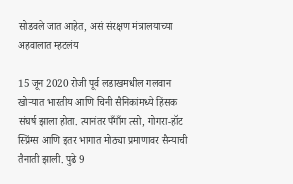सोडवले जात आहेत, असं संरक्षण मंत्रालयाच्या अहवालात म्हटलंय

15 जून 2020 रोजी पूर्व लडाखमधील गलवान खोऱ्यात भारतीय आणि चिनी सैनिकांमध्ये हिंसक संघर्ष झाला होता. त्यानंतर पँगाँग त्सो, गोगरा-हॉट स्प्रिंग्स आणि इतर भागात मोठ्या प्रमाणावर सैन्याची तैनाती झाली. पुढे 9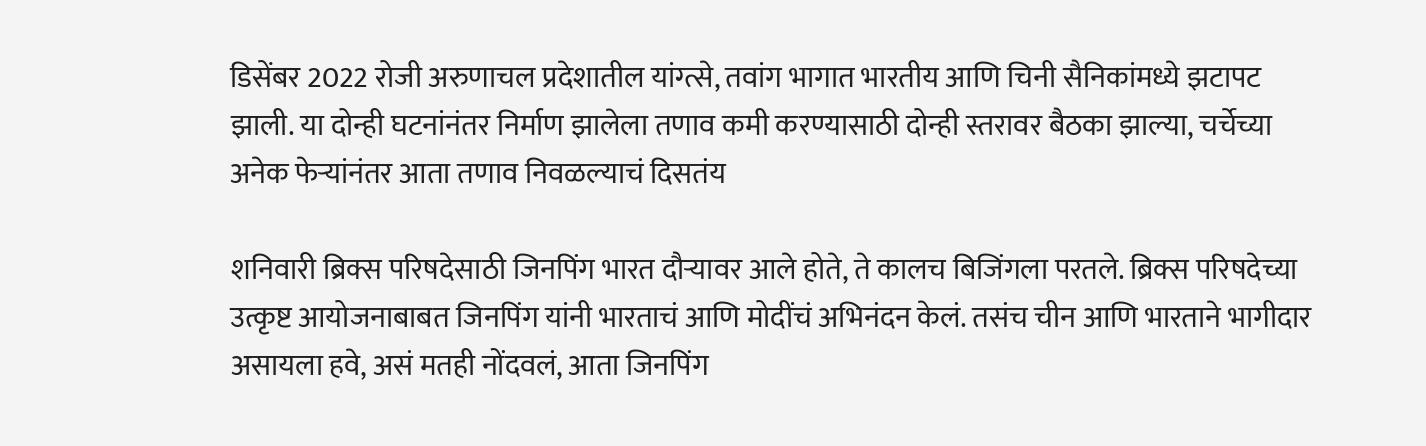डिसेंबर 2022 रोजी अरुणाचल प्रदेशातील यांग्त्से, तवांग भागात भारतीय आणि चिनी सैनिकांमध्ये झटापट झाली. या दोन्ही घटनांनंतर निर्माण झालेला तणाव कमी करण्यासाठी दोन्ही स्तरावर बैठका झाल्या, चर्चेच्या अनेक फेऱ्यांनंतर आता तणाव निवळल्याचं दिसतंय

शनिवारी ब्रिक्स परिषदेसाठी जिनपिंग भारत दौऱ्यावर आले होते, ते कालच बिजिंगला परतले. ब्रिक्स परिषदेच्या उत्कृष्ट आयोजनाबाबत जिनपिंग यांनी भारताचं आणि मोदींचं अभिनंदन केलं. तसंच चीन आणि भारताने भागीदार असायला हवे, असं मतही नोंदवलं, आता जिनपिंग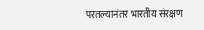परतल्यानंतर भारतीय संरक्षण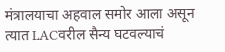मंत्रालयाचा अहवाल समोर आला असून त्यात LACवरील सैन्य घटवल्याचं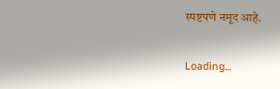स्पष्टपणे नमूद आहे.

Loading...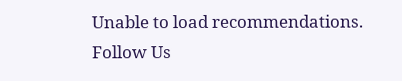Unable to load recommendations.
Follow Us